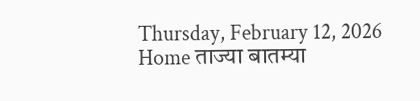Thursday, February 12, 2026
Home ताज्या बातम्या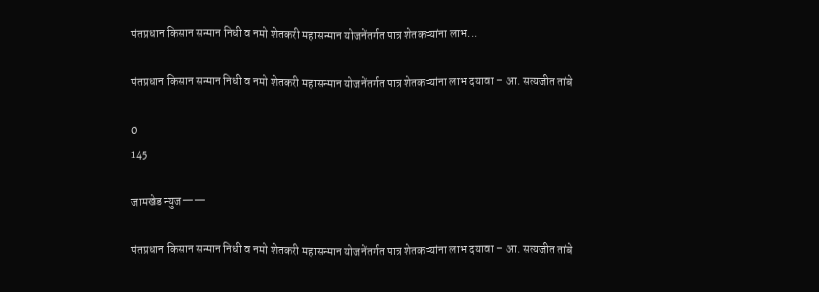पंतप्रधान किसान सन्मान निधी व नमो शेतकरी महासन्मान योजनेंतर्गत पात्र शेतकऱ्यांना लाभ...

पंतप्रधान किसान सन्मान निधी व नमो शेतकरी महासन्मान योजनेंतर्गत पात्र शेतकऱ्यांना लाभ दयावा – आ. सत्यजीत तांबे

0
145

जामखेड न्युज——

पंतप्रधान किसान सन्मान निधी व नमो शेतकरी महासन्मान योजनेंतर्गत पात्र शेतकऱ्यांना लाभ दयावा – आ. सत्यजीत तांबे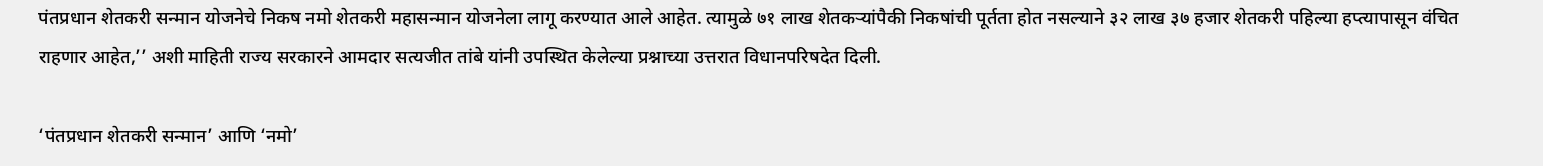पंतप्रधान शेतकरी सन्मान योजनेचे निकष नमो शेतकरी महासन्मान योजनेला लागू करण्यात आले आहेत. त्यामुळे ७१ लाख शेतकऱ्यांपैकी निकषांची पूर्तता होत नसल्याने ३२ लाख ३७ हजार शेतकरी पहिल्या हप्त्यापासून वंचित राहणार आहेत,’’ अशी माहिती राज्य सरकारने आमदार सत्यजीत तांबे यांनी उपस्थित केलेल्या प्रश्नाच्या उत्तरात विधानपरिषदेत दिली.

‘पंतप्रधान शेतकरी सन्मान’ आणि ‘नमो’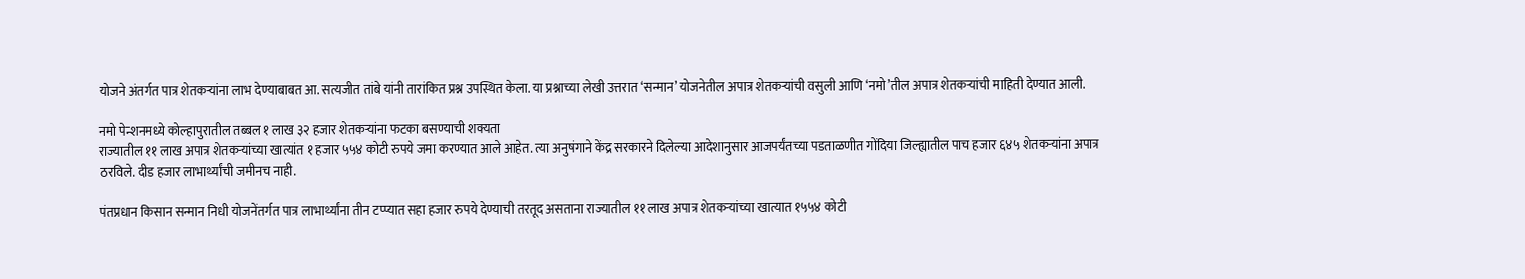योजने अंतर्गत पात्र शेतकऱ्यांना लाभ देण्याबाबत आ. सत्यजीत तांबे यांनी तारांकित प्रश्न उपस्थित केला. या प्रश्नाच्या लेखी उत्तरात ‘सन्मान’ योजनेतील अपात्र शेतकऱ्यांची वसुली आणि ‘नमो’तील अपात्र शेतकऱ्यांची माहिती देण्यात आली.

नमो पेन्शनमध्ये कोल्हापुरातील तब्बल १ लाख ३२ हजार शेतकऱ्यांना फटका बसण्याची शक्यता
राज्यातील ११ लाख अपात्र शेतकऱ्यांच्या खात्यांत १ हजार ५५४ कोटी रुपये जमा करण्यात आले आहेत. त्या अनुषंगाने केंद्र सरकारने दिलेल्या आदेशानुसार आजपर्यंतच्या पडताळणीत गोंदिया जिल्ह्यातील पाच हजार ६४५ शेतकऱ्यांना अपात्र ठरविले. दीड हजार लाभार्थ्यांची जमीनच नाही.

पंतप्रधान किसान सन्मान निधी योजनेंतर्गत पात्र लाभार्थ्यांना तीन टप्प्यात सहा हजार रुपये देण्याची तरतूद असताना राज्यातील ११ लाख अपात्र शेतकऱ्यांच्या खात्यात १५५४ कोटी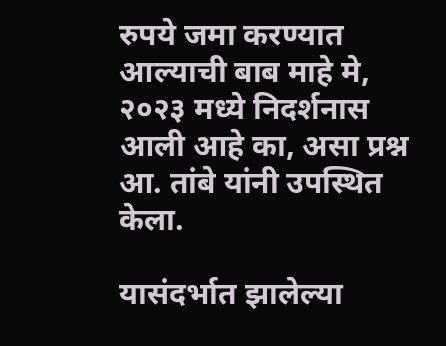रुपये जमा करण्यात आल्याची बाब माहे मे, २०२३ मध्ये निदर्शनास आली आहे का, असा प्रश्न आ. तांबे यांनी उपस्थित केला.

यासंदर्भात झालेल्या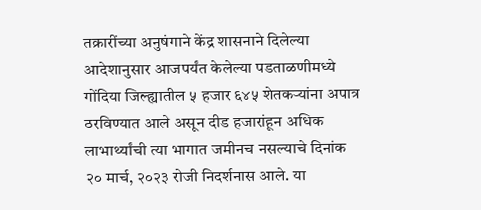तक्रारींच्या अनुषंगाने केंद्र शासनाने दिलेल्या आदेशानुसार आजपर्यंत केलेल्या पडताळणीमध्ये गोंदिया जिल्ह्यातील ५ हजार ६४५ शेतकऱ्यांना अपात्र ठरविण्यात आले असून दीड हजारांहून अधिक लाभार्थ्यांची त्या भागात जमीनच नसल्याचे दिनांक २० मार्च, २०२३ रोजी निदर्शनास आले. या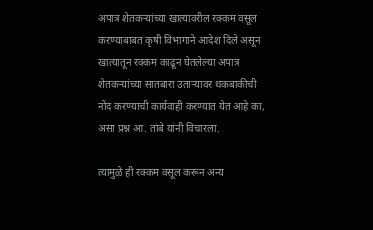अपात्र शेतकऱ्यांच्या खात्यावरील रक्कम वसूल करण्याबाबत कृषी विभागाने आदेश दिले असून खात्यातून रक्कम काढून घेतलेल्या अपात्र शेतकऱ्यांच्या सातबारा उताऱ्यावर थकबाकीची नोंद करण्याची कार्यवाही करण्यात येत आहे का, असा प्रश्न आ. तांबे यांनी विचारला.

त्यामुळे ही रक्कम वसूल करून अन्य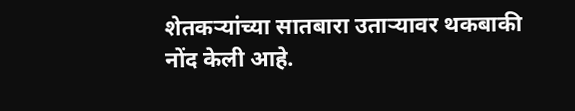शेतकऱ्यांच्या सातबारा उताऱ्यावर थकबाकी नोंद केली आहे.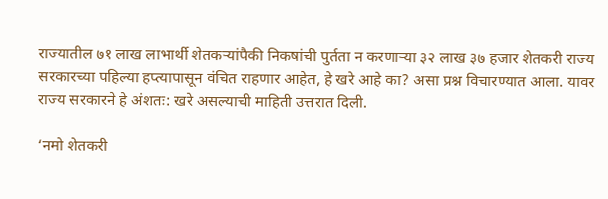राज्यातील ७१ लाख लाभार्थी शेतकऱ्यांपैकी निकषांची पुर्तता न करणाऱ्या ३२ लाख ३७ हजार शेतकरी राज्य सरकारच्या पहिल्या हप्त्यापासून वंचित राहणार आहेत, हे खरे आहे का? असा प्रश्न विचारण्यात आला. यावर राज्य सरकारने हे अंशतः: खरे असल्याची माहिती उत्तरात दिली.

‘नमो शेतकरी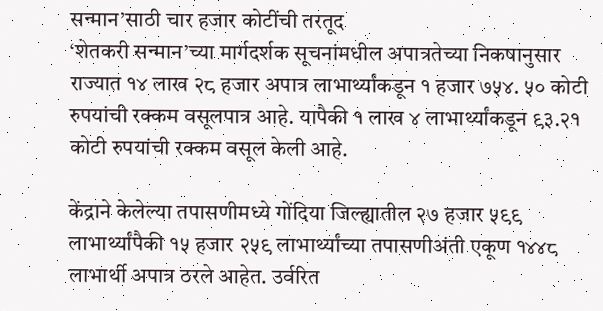सन्मान’साठी चार हजार कोटींची तरतूद
‘शेतकरी सन्मान’च्या मार्गदर्शक सूचनांमधील अपात्रतेच्या निकषानुसार राज्यात १४ लाख २८ हजार अपात्र लाभार्थ्यांकडून १ हजार ७५४. ५० कोटी रुपयांची रक्कम वसूलपात्र आहे. यापैकी १ लाख ४ लाभार्थ्यांकडून ९३.२१ कोटी रुपयांची रक्कम वसूल केली आहे.

केंद्राने केलेल्या तपासणीमध्ये गोंदिया जिल्ह्यातील २७ हजार ५९९ लाभार्थ्यांपैकी १५ हजार २५९ लाभार्थ्यांच्या तपासणीअंती एकूण १४४८ लाभार्थी अपात्र ठरले आहेत. उर्वरित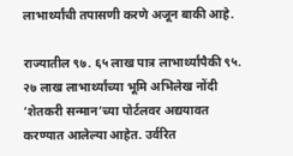लाभार्थ्यांची तपासणी करणे अजून बाकी आहे.

राज्यातील ९७. ६५ लाख पात्र लाभार्थ्यांपैकी ९५. २७ लाख लाभार्थ्यांच्या भूमि अभिलेख नोंदी ‘शेतकरी सन्मान’च्या पोर्टलवर अद्ययावत करण्यात आलेल्या आहेत. उर्वरित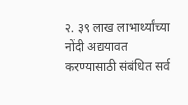२. ३९ लाख लाभार्थ्यांच्या नोंदी अद्ययावत करण्यासाठी संबंधित सर्व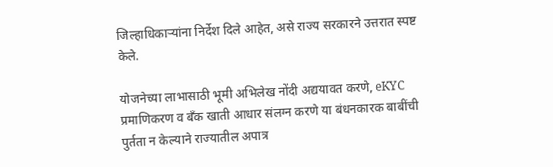जिल्हाधिकाऱ्यांना निर्देश दिले आहेत, असे राज्य सरकारने उत्तरात स्पष्ट केले.

योजनेच्या लाभासाठी भूमी अभिलेख नोंदी अद्ययावत करणे, eKYC प्रमाणिकरण व बँक खाती आधार संलग्न करणे या बंधनकारक बाबींची पुर्तता न केल्याने राज्यातील अपात्र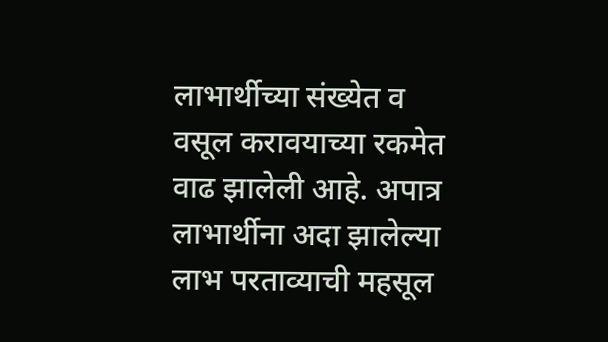लाभार्थीच्या संख्येत व वसूल करावयाच्या रकमेत वाढ झालेली आहे. अपात्र लाभार्थीना अदा झालेल्या लाभ परताव्याची महसूल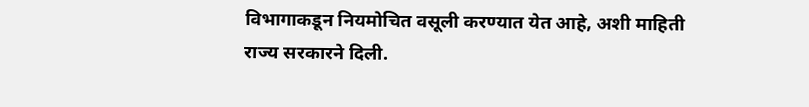विभागाकडून नियमोचित वसूली करण्यात येत आहे, अशी माहिती राज्य सरकारने दिली.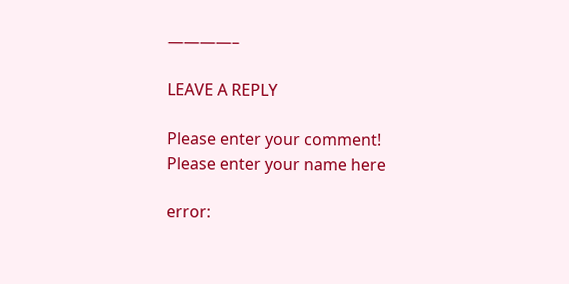————–

LEAVE A REPLY

Please enter your comment!
Please enter your name here

error: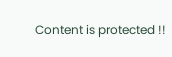Content is protected !!